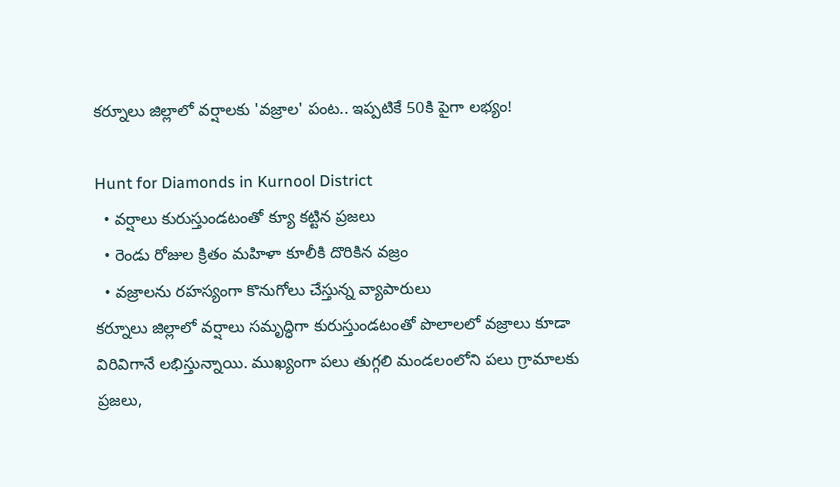కర్నూలు జిల్లాలో వర్షాలకు 'వజ్రాల' పంట.. ఇప్పటికే 50కి పైగా లభ్యం!

Hunt for Diamonds in Kurnool District
  • వర్షాలు కురుస్తుండటంతో క్యూ కట్టిన ప్రజలు
  • రెండు రోజుల క్రితం మహిళా కూలీకి దొరికిన వజ్రం
  • వజ్రాలను రహస్యంగా కొనుగోలు చేస్తున్న వ్యాపారులు
కర్నూలు జిల్లాలో వర్షాలు సమృద్ధిగా కురుస్తుండటంతో పొలాలలో వజ్రాలు కూడా విరివిగానే లభిస్తున్నాయి. ముఖ్యంగా పలు తుగ్గలి మండలంలోని పలు గ్రామాలకు ప్రజలు,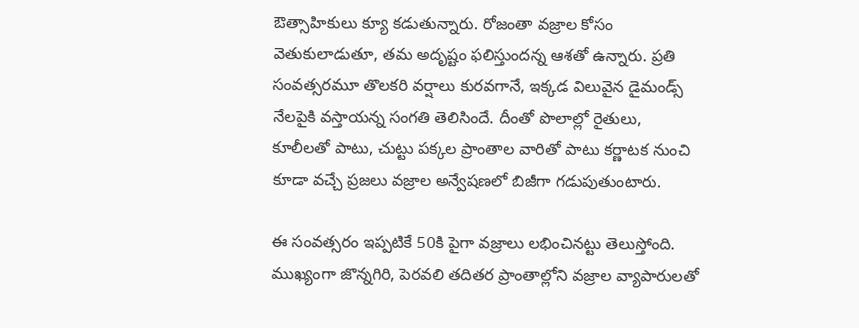ఔత్సాహికులు క్యూ కడుతున్నారు. రోజంతా వజ్రాల కోసం వెతుకులాడుతూ, తమ అదృష్టం ఫలిస్తుందన్న ఆశతో ఉన్నారు. ప్రతి సంవత్సరమూ తొలకరి వర్షాలు కురవగానే, ఇక్కడ విలువైన డైమండ్స్ నేలపైకి వస్తాయన్న సంగతి తెలిసిందే. దీంతో పొలాల్లో రైతులు, కూలీలతో పాటు, చుట్టు పక్కల ప్రాంతాల వారితో పాటు కర్ణాటక నుంచి కూడా వచ్చే ప్రజలు వజ్రాల అన్వేషణలో బిజీగా గడుపుతుంటారు.

ఈ సంవత్సరం ఇప్పటికే 50కి పైగా వజ్రాలు లభించినట్టు తెలుస్తోంది. ముఖ్యంగా జొన్నగిరి, పెరవలి తదితర ప్రాంతాల్లోని వజ్రాల వ్యాపారులతో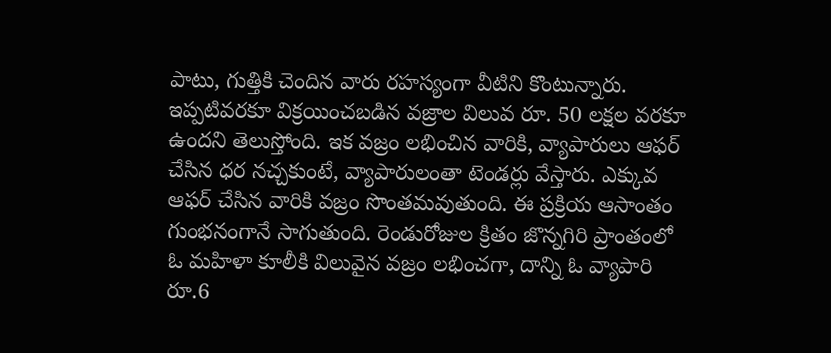పాటు, గుత్తికి చెందిన వారు రహస్యంగా వీటిని కొంటున్నారు. ఇప్పటివరకూ విక్రయించబడిన వజ్రాల విలువ రూ. 50 లక్షల వరకూ ఉందని తెలుస్తోంది. ఇక వజ్రం లభించిన వారికి, వ్యాపారులు ఆఫర్ చేసిన ధర నచ్చకుంటే, వ్యాపారులంతా టెండర్లు వేస్తారు. ఎక్కువ ఆఫర్ చేసిన వారికి వజ్రం సొంతమవుతుంది. ఈ ప్రక్రియ ఆసాంతం గుంభనంగానే సాగుతుంది. రెండురోజుల క్రితం జొన్నగిరి ప్రాంతంలో ఓ మహిళా కూలీకి విలువైన వజ్రం లభించగా, దాన్ని ఓ వ్యాపారి రూ.6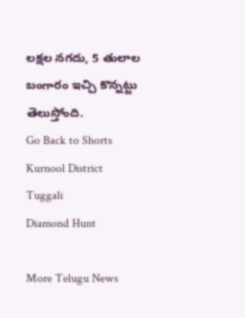లక్షల నగదు, 5 తులాల బంగారం ఇచ్చి కొన్నట్టు తెలుస్తోంది.
Go Back to Shorts
Kurnool District
Tuggali
Diamond Hunt

More Telugu News